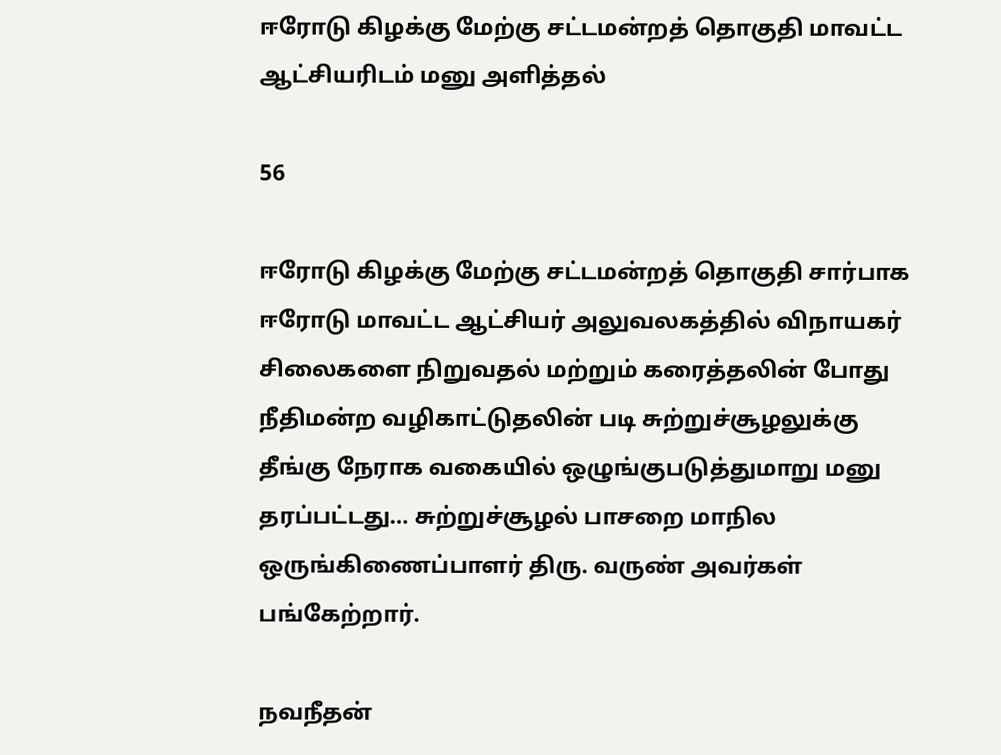ஈரோடு கிழக்கு மேற்கு சட்டமன்றத் தொகுதி மாவட்ட ஆட்சியரிடம் மனு அளித்தல்

56

ஈரோடு கிழக்கு மேற்கு சட்டமன்றத் தொகுதி சார்பாக ஈரோடு மாவட்ட ஆட்சியர் அலுவலகத்தில் விநாயகர் சிலைகளை நிறுவதல் மற்றும் கரைத்தலின் போது நீதிமன்ற வழிகாட்டுதலின் படி சுற்றுச்சூழலுக்கு தீங்கு நேராக வகையில் ஒழுங்குபடுத்துமாறு மனு தரப்பட்டது… சுற்றுச்சூழல் பாசறை மாநில ஒருங்கிணைப்பாளர் திரு. வருண் அவர்கள் பங்கேற்றார்.

நவநீதன்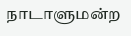நாடாளுமன்ற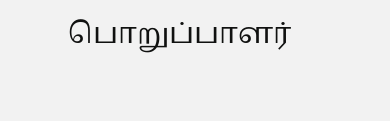பொறுப்பாளர்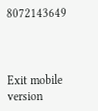8072143649



Exit mobile version